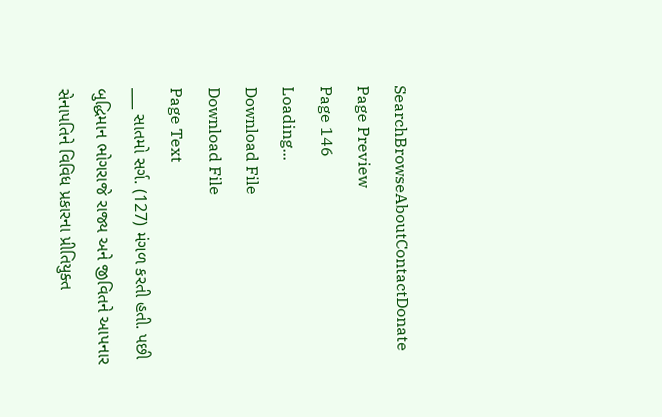SearchBrowseAboutContactDonate
Page Preview
Page 146
Loading...
Download File
Download File
Page Text
___ સાતમો સર્ગ. (127) મંગળ કરતી હતી. પછી બુદ્ધિમાન ભોગરાજે રાજ્ય અને જીવિતને આપનાર સેનાપતિને વિવિધ પ્રકારના પ્રીતિયુક્ત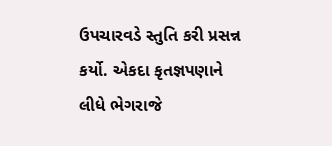ઉપચારવડે સ્તુતિ કરી પ્રસન્ન કર્યો. એકદા કૃતજ્ઞપણાને લીધે ભેગરાજે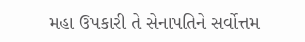મહા ઉપકારી તે સેનાપતિને સર્વોત્તમ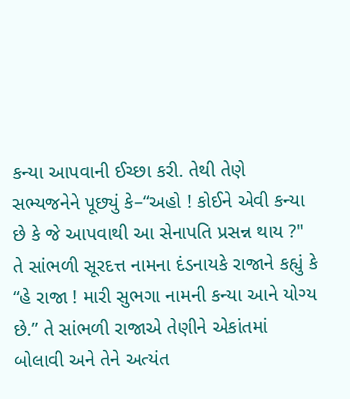કન્યા આપવાની ઈચ્છા કરી. તેથી તેણે સભ્યજનેને પૂછ્યું કે–“અહો ! કોઈને એવી કન્યા છે કે જે આપવાથી આ સેનાપતિ પ્રસન્ન થાય ?" તે સાંભળી સૂરદત્ત નામના દંડનાયકે રાજાને કહ્યું કે “હે રાજા ! મારી સુભગા નામની કન્યા આને યોગ્ય છે.” તે સાંભળી રાજાએ તેણીને એકાંતમાં બોલાવી અને તેને અત્યંત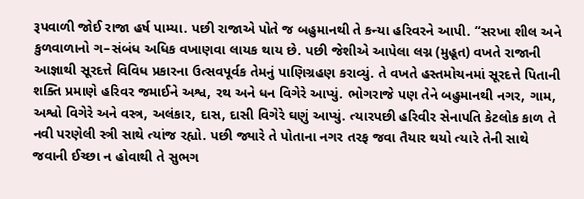રૂપવાળી જોઈ રાજા હર્ષ પામ્યા. પછી રાજાએ પોતે જ બહુમાનથી તે કન્યા હરિવરને આપી. “સરખા શીલ અને કુળવાળાનો ગ–સંબંધ અધિક વખાણવા લાયક થાય છે. પછી જેશીએ આપેલા લગ્ન (મુહૂત) વખતે રાજાની આજ્ઞાથી સૂરદત્તે વિવિધ પ્રકારના ઉત્સવપૂર્વક તેમનું પાણિગ્રહણ કરાવ્યું. તે વખતે હસ્તમોચનમાં સૂરદત્તે પિતાની શક્તિ પ્રમાણે હરિવર જમાઈને અશ્વ, રથ અને ધન વિગેરે આપ્યું. ભોગરાજે પણ તેને બહુમાનથી નગર, ગામ, અશ્વો વિગેરે અને વસ્ત્ર, અલંકાર, દાસ, દાસી વિગેરે ઘણું આપ્યું. ત્યારપછી હરિવીર સેનાપતિ કેટલોક કાળ તે નવી પરણેલી સ્ત્રી સાથે ત્યાંજ રહ્યો. પછી જ્યારે તે પોતાના નગર તરફ જવા તૈયાર થયો ત્યારે તેની સાથે જવાની ઈચ્છા ન હોવાથી તે સુભગ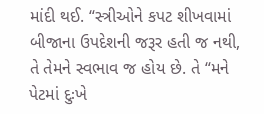માંદી થઈ. “સ્ત્રીઓને કપટ શીખવામાં બીજાના ઉપદેશની જરૂર હતી જ નથી, તે તેમને સ્વભાવ જ હોય છે. તે “મને પેટમાં દુઃખે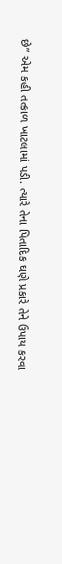છે” એમ કહી તત્કાળ ખાટલામાં પડી. ત્યારે તેના પિતાદિક ઘણે પ્રકારે તેને ઉપાય કરવા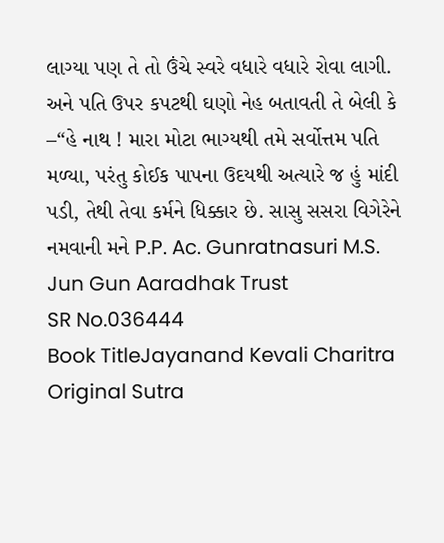લાગ્યા પણ તે તો ઉંચે સ્વરે વધારે વધારે રોવા લાગી. અને પતિ ઉપર કપટથી ઘણો નેહ બતાવતી તે બેલી કે –“હે નાથ ! મારા મોટા ભાગ્યથી તમે સર્વોત્તમ પતિ મળ્યા, પરંતુ કોઈક પાપના ઉદયથી અત્યારે જ હું માંદી પડી, તેથી તેવા કર્મને ધિક્કાર છે. સાસુ સસરા વિગેરેને નમવાની મને P.P. Ac. Gunratnasuri M.S. Jun Gun Aaradhak Trust
SR No.036444
Book TitleJayanand Kevali Charitra
Original Sutra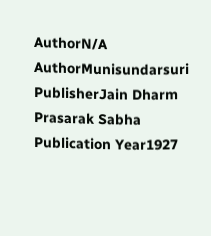AuthorN/A
AuthorMunisundarsuri
PublisherJain Dharm Prasarak Sabha
Publication Year1927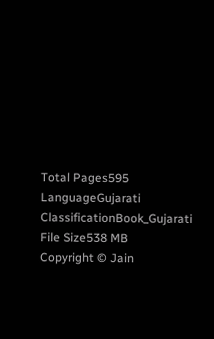Total Pages595
LanguageGujarati
ClassificationBook_Gujarati
File Size538 MB
Copyright © Jain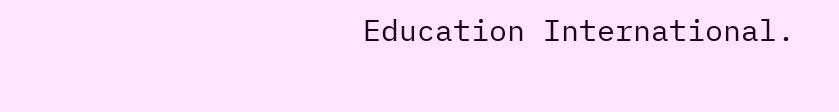Education International.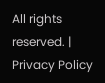All rights reserved. | Privacy Policy